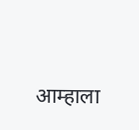आम्हाला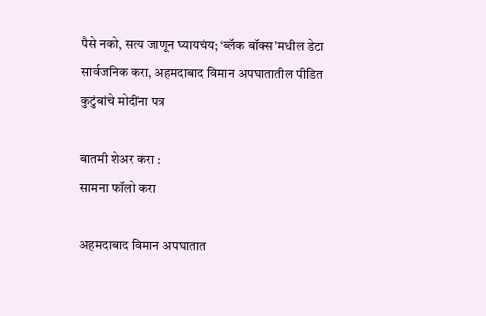पैसे नको, सत्य जाणून घ्यायचंय; ‘ब्लॅक बॉक्स’मधील डेटा सार्वजनिक करा, अहमदाबाद विमान अपघातातील पीडित कुटुंबांचे मोदींना पत्र

बातमी शेअर करा :
सामना फॉलो करा

अहमदाबाद विमान अपघातात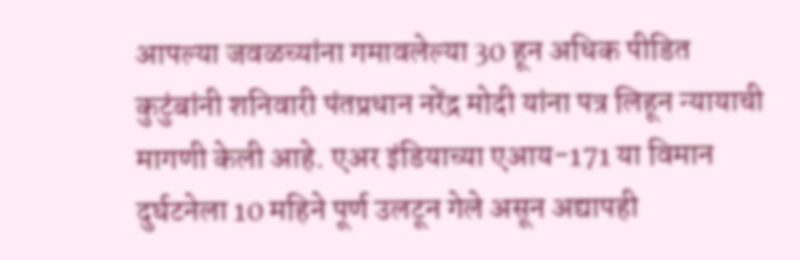आपल्या जवळच्यांना गमावलेल्या 30 हून अधिक पीडित कुटुंबांनी शनिवारी पंतप्रधान नरेंद्र मोदी यांना पत्र लिहून न्यायाची मागणी केली आहे. एअर इंडियाच्या एआय-171 या विमान दुर्घटनेला 10 महिने पूर्ण उलटून गेले असून अद्यापही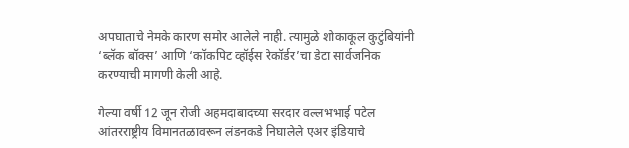अपघाताचे नेमके कारण समोर आलेले नाही. त्यामुळे शोकाकूल कुटुंबियांनी ‘ब्लॅक बॉक्स’ आणि ‘कॉकपिट व्हॉईस रेकॉर्डर’चा डेटा सार्वजनिक करण्याची मागणी केली आहे.

गेल्या वर्षी 12 जून रोजी अहमदाबादच्या सरदार वल्लभभाई पटेल आंतरराष्ट्रीय विमानतळावरून लंडनकडे निघालेले एअर इंडियाचे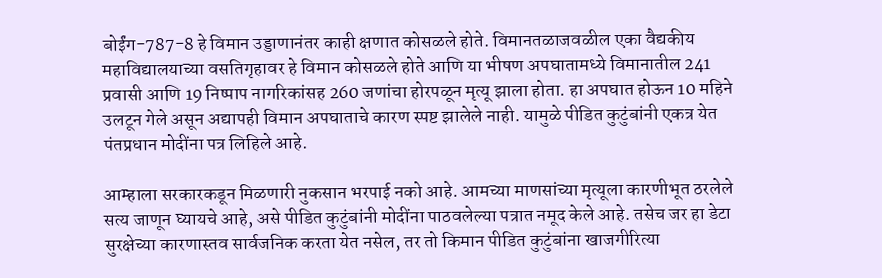बोईंग-787-8 हे विमान उड्डाणानंतर काही क्षणात कोसळले होते. विमानतळाजवळील एका वैद्यकीय महाविद्यालयाच्या वसतिगृहावर हे विमान कोसळले होते आणि या भीषण अपघातामध्ये विमानातील 241 प्रवासी आणि 19 निष्पाप नागरिकांसह 260 जणांचा होरपळून मृत्यू झाला होता. हा अपघात होऊन 10 महिने उलटून गेले असून अद्यापही विमान अपघाताचे कारण स्पष्ट झालेले नाही. यामुळे पीडित कुटुंबांनी एकत्र येत पंतप्रधान मोदींना पत्र लिहिले आहे.

आम्हाला सरकारकडून मिळणारी नुकसान भरपाई नको आहे. आमच्या माणसांच्या मृत्यूला कारणीभूत ठरलेले सत्य जाणून घ्यायचे आहे, असे पीडित कुटुंबांनी मोदींना पाठवलेल्या पत्रात नमूद केले आहे. तसेच जर हा डेटा सुरक्षेच्या कारणास्तव सार्वजनिक करता येत नसेल, तर तो किमान पीडित कुटुंबांना खाजगीरित्या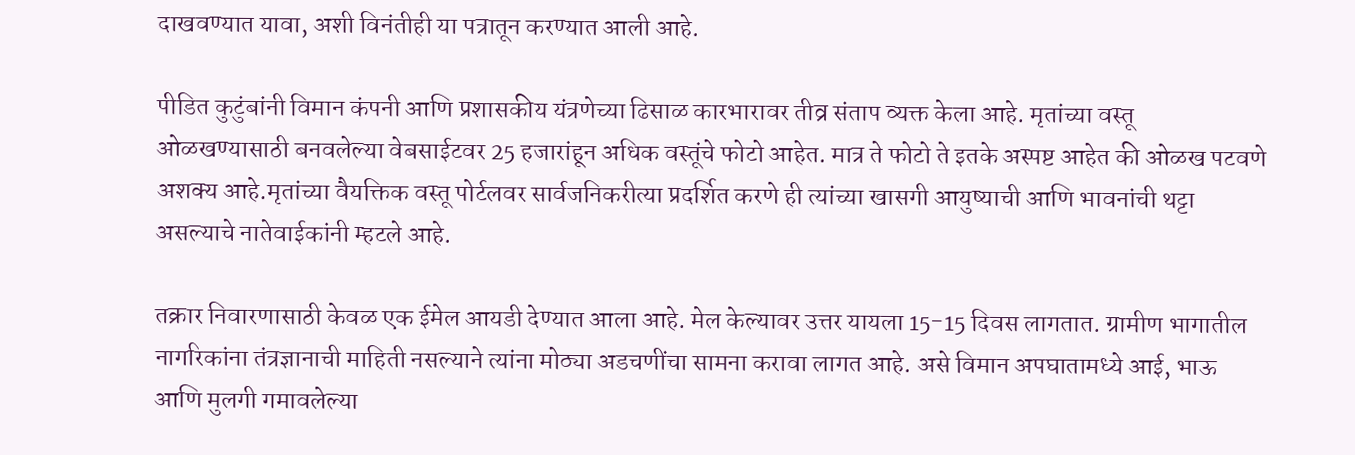दाखवण्यात यावा, अशी विनंतीही या पत्रातून करण्यात आली आहे.

पीडित कुटुंबांनी विमान कंपनी आणि प्रशासकीय यंत्रणेच्या ढिसाळ कारभारावर तीव्र संताप व्यक्त केला आहे. मृतांच्या वस्तू ओळखण्यासाठी बनवलेल्या वेबसाईटवर 25 हजारांहून अधिक वस्तूंचे फोटो आहेत. मात्र ते फोटो ते इतके अस्पष्ट आहेत की ओळख पटवणे अशक्य आहे.मृतांच्या वैयक्तिक वस्तू पोर्टलवर सार्वजनिकरीत्या प्रदर्शित करणे ही त्यांच्या खासगी आयुष्याची आणि भावनांची थट्टा असल्याचे नातेवाईकांनी म्हटले आहे.

तक्रार निवारणासाठी केवळ एक ईमेल आयडी देण्यात आला आहे. मेल केल्यावर उत्तर यायला 15-15 दिवस लागतात. ग्रामीण भागातील नागरिकांना तंत्रज्ञानाची माहिती नसल्याने त्यांना मोठ्या अडचणींचा सामना करावा लागत आहे. असे विमान अपघातामध्ये आई, भाऊ आणि मुलगी गमावलेल्या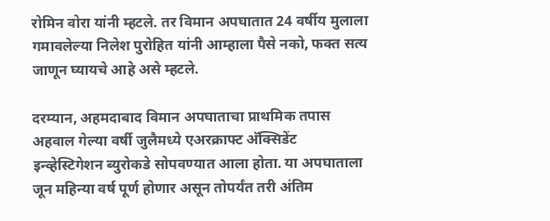रोमिन वोरा यांनी म्हटले. तर विमान अपघातात 24 वर्षीय मुलाला गमावलेल्या निलेश पुरोहित यांनी आम्हाला पैसे नको, फक्त सत्य जाणून घ्यायचे आहे असे म्हटले.

दरम्यान, अहमदाबाद विमान अपघाताचा प्राथमिक तपास अहवाल गेल्या वर्षी जुलैमध्ये एअरक्राफ्ट अ‍ॅक्सिडेंट इन्व्हेस्टिगेशन ब्युरोकडे सोपवण्यात आला होता. या अपघाताला जून महिन्या वर्ष पूर्ण होणार असून तोपर्यंत तरी अंतिम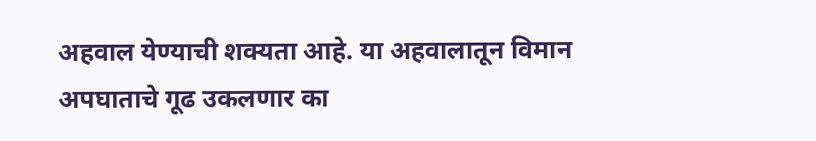अहवाल येण्याची शक्यता आहे. या अहवालातून विमान अपघाताचे गूढ उकलणार का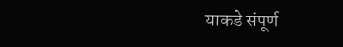याकडे संपूर्ण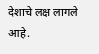देशाचे लक्ष लागले आहे.